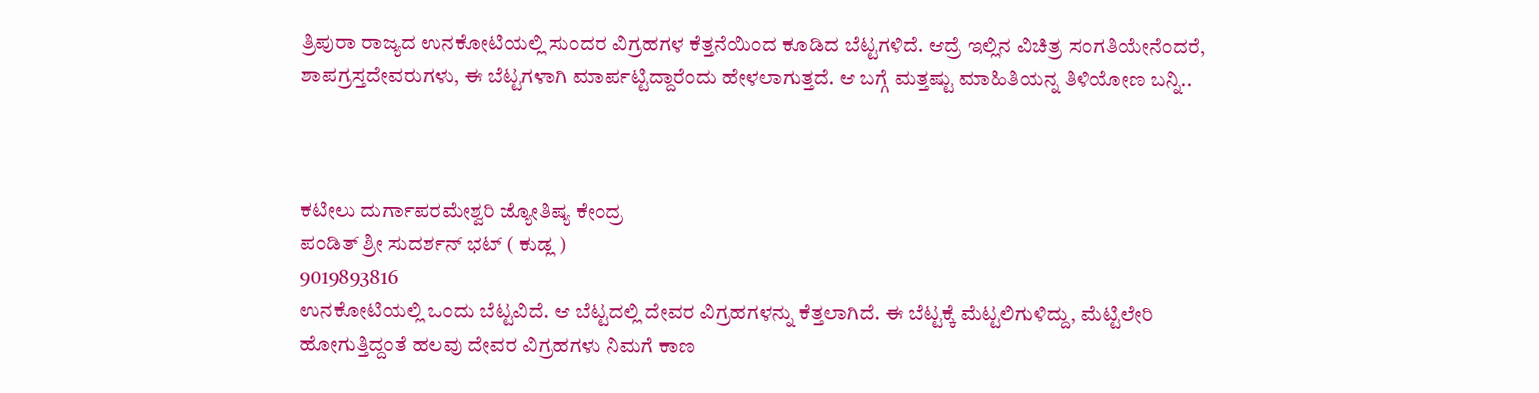ತ್ರಿಪುರಾ ರಾಜ್ಯದ ಉನಕೋಟಿಯಲ್ಲಿ ಸುಂದರ ವಿಗ್ರಹಗಳ ಕೆತ್ತನೆಯಿಂದ ಕೂಡಿದ ಬೆಟ್ಟಗಳಿದೆ. ಆದ್ರೆ ಇಲ್ಲಿನ ವಿಚಿತ್ರ ಸಂಗತಿಯೇನೆಂದರೆ, ಶಾಪಗ್ರಸ್ತದೇವರುಗಳು, ಈ ಬೆಟ್ಟಗಳಾಗಿ ಮಾರ್ಪಟ್ಟಿದ್ದಾರೆಂದು ಹೇಳಲಾಗುತ್ತದೆ. ಆ ಬಗ್ಗೆ ಮತ್ತಷ್ಟು ಮಾಹಿತಿಯನ್ನ ತಿಳಿಯೋಣ ಬನ್ನಿ..



ಕಟೀಲು ದುರ್ಗಾಪರಮೇಶ್ವರಿ ಜ್ಯೋತಿಷ್ಯ ಕೇಂದ್ರ
ಪಂಡಿತ್ ಶ್ರೀ ಸುದರ್ಶನ್ ಭಟ್ ( ಕುಡ್ಲ )
9019893816
ಉನಕೋಟಿಯಲ್ಲಿ ಒಂದು ಬೆಟ್ಟವಿದೆ. ಆ ಬೆಟ್ಟದಲ್ಲಿ ದೇವರ ವಿಗ್ರಹಗಳನ್ನು ಕೆತ್ತಲಾಗಿದೆ. ಈ ಬೆಟ್ಟಕ್ಕೆ ಮೆಟ್ಟಲಿಗುಳಿದ್ದು, ಮೆಟ್ಟಿಲೇರಿ ಹೋಗುತ್ತಿದ್ದಂತೆ ಹಲವು ದೇವರ ವಿಗ್ರಹಗಳು ನಿಮಗೆ ಕಾಣ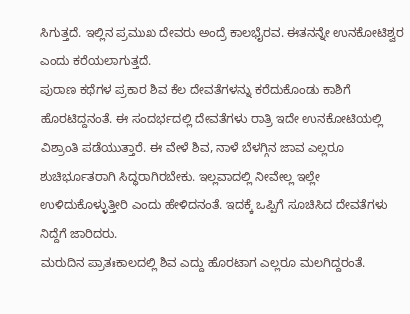ಸಿಗುತ್ತದೆ. ಇಲ್ಲಿನ ಪ್ರಮುಖ ದೇವರು ಅಂದ್ರೆ ಕಾಲಭೈರವ. ಈತನನ್ನೇ ಉನಕೋಟಿಶ್ವರ ಎಂದು ಕರೆಯಲಾಗುತ್ತದೆ.
ಪುರಾಣ ಕಥೆಗಳ ಪ್ರಕಾರ ಶಿವ ಕೆಲ ದೇವತೆಗಳನ್ನು ಕರೆದುಕೊಂಡು ಕಾಶಿಗೆ ಹೊರಟಿದ್ದನಂತೆ. ಈ ಸಂದರ್ಭದಲ್ಲಿ ದೇವತೆಗಳು ರಾತ್ರಿ ಇದೇ ಉನಕೋಟಿಯಲ್ಲಿ ವಿಶ್ರಾಂತಿ ಪಡೆಯುತ್ತಾರೆ. ಈ ವೇಳೆ ಶಿವ, ನಾಳೆ ಬೆಳಗ್ಗಿನ ಜಾವ ಎಲ್ಲರೂ ಶುಚಿರ್ಭೂತರಾಗಿ ಸಿದ್ಧರಾಗಿರಬೇಕು. ಇಲ್ಲವಾದಲ್ಲಿ ನೀವೇಲ್ಲ ಇಲ್ಲೇ ಉಳಿದುಕೊಳ್ಳುತ್ತೀರಿ ಎಂದು ಹೇಳಿದನಂತೆ. ಇದಕ್ಕೆ ಒಪ್ಪಿಗೆ ಸೂಚಿಸಿದ ದೇವತೆಗಳು ನಿದ್ದೆಗೆ ಜಾರಿದರು.
ಮರುದಿನ ಪ್ರಾತಃಕಾಲದಲ್ಲಿ ಶಿವ ಎದ್ದು ಹೊರಟಾಗ ಎಲ್ಲರೂ ಮಲಗಿದ್ದರಂತೆ.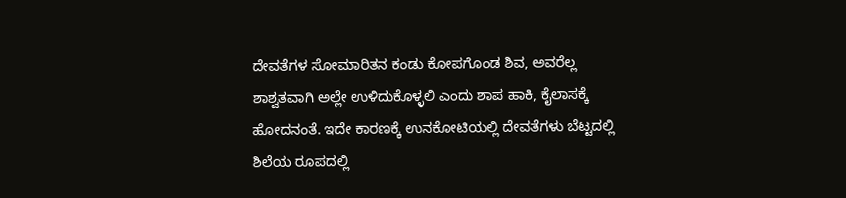ದೇವತೆಗಳ ಸೋಮಾರಿತನ ಕಂಡು ಕೋಪಗೊಂಡ ಶಿವ, ಅವರೆಲ್ಲ ಶಾಶ್ವತವಾಗಿ ಅಲ್ಲೇ ಉಳಿದುಕೊಳ್ಳಲಿ ಎಂದು ಶಾಪ ಹಾಕಿ, ಕೈಲಾಸಕ್ಕೆ ಹೋದನಂತೆ. ಇದೇ ಕಾರಣಕ್ಕೆ ಉನಕೋಟಿಯಲ್ಲಿ ದೇವತೆಗಳು ಬೆಟ್ಟದಲ್ಲಿ ಶಿಲೆಯ ರೂಪದಲ್ಲಿ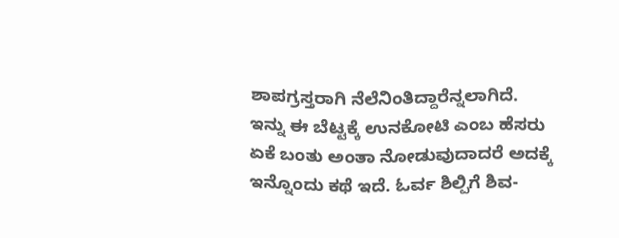ಶಾಪಗ್ರಸ್ತರಾಗಿ ನೆಲೆನಿಂತಿದ್ದಾರೆನ್ನಲಾಗಿದೆ.
ಇನ್ನು ಈ ಬೆಟ್ಟಕ್ಕೆ ಉನಕೋಟಿ ಎಂಬ ಹೆಸರು ಏಕೆ ಬಂತು ಅಂತಾ ನೋಡುವುದಾದರೆ ಅದಕ್ಕೆ ಇನ್ನೊಂದು ಕಥೆ ಇದೆ. ಓರ್ವ ಶಿಲ್ಪಿಗೆ ಶಿವ-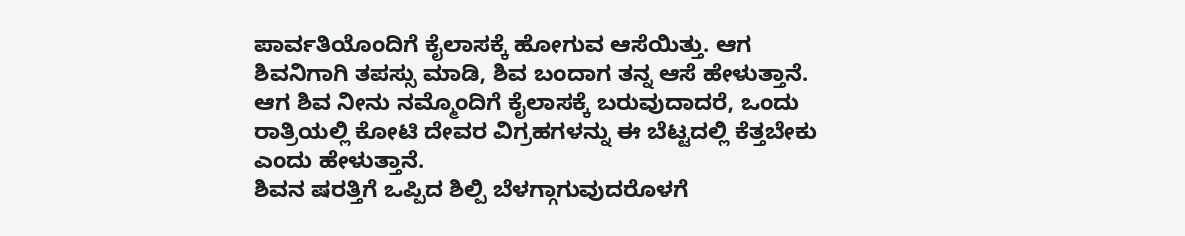ಪಾರ್ವತಿಯೊಂದಿಗೆ ಕೈಲಾಸಕ್ಕೆ ಹೋಗುವ ಆಸೆಯಿತ್ತು. ಆಗ ಶಿವನಿಗಾಗಿ ತಪಸ್ಸು ಮಾಡಿ, ಶಿವ ಬಂದಾಗ ತನ್ನ ಆಸೆ ಹೇಳುತ್ತಾನೆ. ಆಗ ಶಿವ ನೀನು ನಮ್ಮೊಂದಿಗೆ ಕೈಲಾಸಕ್ಕೆ ಬರುವುದಾದರೆ, ಒಂದು ರಾತ್ರಿಯಲ್ಲಿ ಕೋಟಿ ದೇವರ ವಿಗ್ರಹಗಳನ್ನು ಈ ಬೆಟ್ಟದಲ್ಲಿ ಕೆತ್ತಬೇಕು ಎಂದು ಹೇಳುತ್ತಾನೆ.
ಶಿವನ ಷರತ್ತಿಗೆ ಒಪ್ಪಿದ ಶಿಲ್ಪಿ ಬೆಳಗ್ಗಾಗುವುದರೊಳಗೆ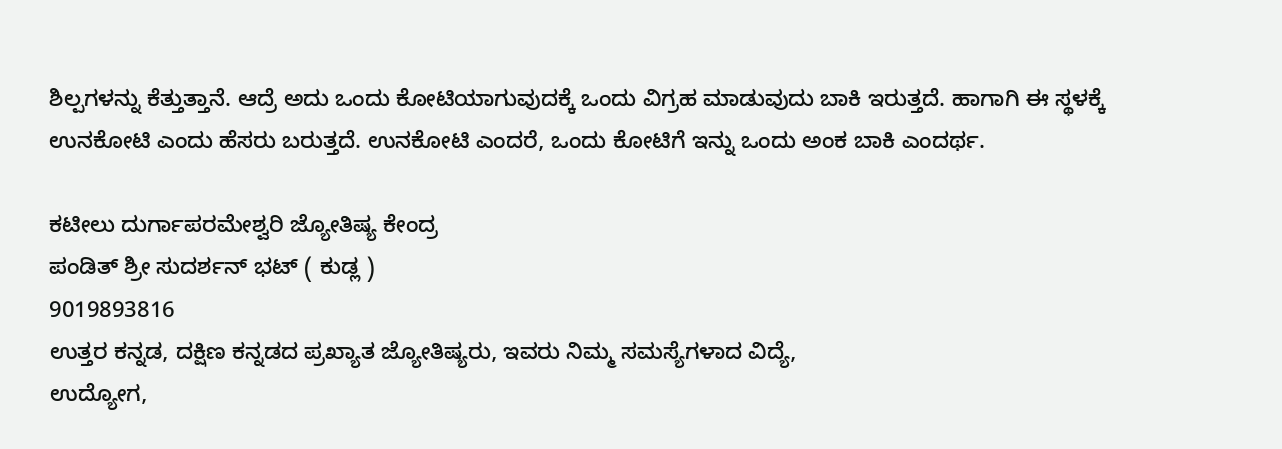ಶಿಲ್ಪಗಳನ್ನು ಕೆತ್ತುತ್ತಾನೆ. ಆದ್ರೆ ಅದು ಒಂದು ಕೋಟಿಯಾಗುವುದಕ್ಕೆ ಒಂದು ವಿಗ್ರಹ ಮಾಡುವುದು ಬಾಕಿ ಇರುತ್ತದೆ. ಹಾಗಾಗಿ ಈ ಸ್ಥಳಕ್ಕೆ ಉನಕೋಟಿ ಎಂದು ಹೆಸರು ಬರುತ್ತದೆ. ಉನಕೋಟಿ ಎಂದರೆ, ಒಂದು ಕೋಟಿಗೆ ಇನ್ನು ಒಂದು ಅಂಕ ಬಾಕಿ ಎಂದರ್ಥ.

ಕಟೀಲು ದುರ್ಗಾಪರಮೇಶ್ವರಿ ಜ್ಯೋತಿಷ್ಯ ಕೇಂದ್ರ
ಪಂಡಿತ್ ಶ್ರೀ ಸುದರ್ಶನ್ ಭಟ್ ( ಕುಡ್ಲ )
9019893816
ಉತ್ತರ ಕನ್ನಡ, ದಕ್ಷಿಣ ಕನ್ನಡದ ಪ್ರಖ್ಯಾತ ಜ್ಯೋತಿಷ್ಯರು, ಇವರು ನಿಮ್ಮ ಸಮಸ್ಯೆಗಳಾದ ವಿದ್ಯೆ,
ಉದ್ಯೋಗ,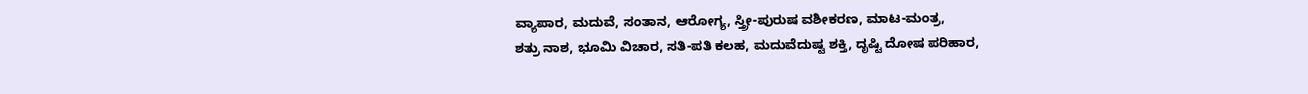ವ್ಯಾಪಾರ, ಮದುವೆ, ಸಂತಾನ, ಆರೋಗ್ಯ, ಸ್ತ್ರೀ-ಪುರುಷ ವಶೀಕರಣ, ಮಾಟ-ಮಂತ್ರ,
ಶತ್ರು ನಾಶ, ಭೂಮಿ ವಿಚಾರ, ಸತಿ-ಪತಿ ಕಲಹ, ಮದುವೆದುಷ್ಟ ಶಕ್ತಿ, ದೃಷ್ಟಿ ದೋಷ ಪರಿಹಾರ,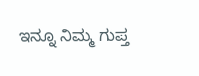ಇನ್ನೂ ನಿಮ್ಮ ಗುಪ್ತ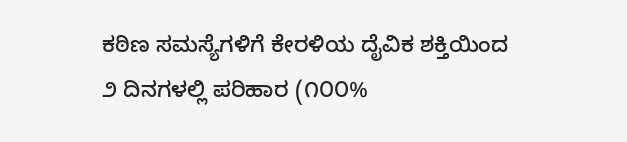ಕಠಿಣ ಸಮಸ್ಯೆಗಳಿಗೆ ಕೇರಳಿಯ ದೈವಿಕ ಶಕ್ತಿಯಿಂದ
೨ ದಿನಗಳಲ್ಲಿ ಪರಿಹಾರ (೧೦೦%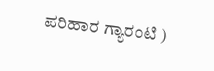ಪರಿಹಾರ ಗ್ಯಾರಂಟಿ )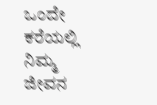ಒಂದೇ ಕರೆಯಲ್ಲಿ ನಿಮ್ಮ ಜೀವನ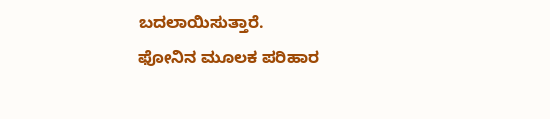ಬದಲಾಯಿಸುತ್ತಾರೆ.
ಫೋನಿನ ಮೂಲಕ ಪರಿಹಾರ